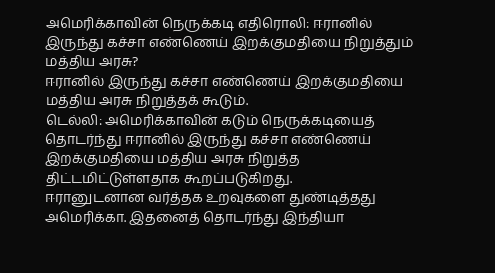அமெரிக்காவின் நெருக்கடி எதிரொலி: ஈரானில் இருந்து கச்சா எண்ணெய் இறக்குமதியை நிறுத்தும் மத்திய அரசு?
ஈரானில் இருந்து கச்சா எண்ணெய் இறக்குமதியை மத்திய அரசு நிறுத்தக் கூடும்.
டெல்லி: அமெரிக்காவின் கடும் நெருக்கடியைத் தொடர்ந்து ஈரானில் இருந்து கச்சா எண்ணெய் இறக்குமதியை மத்திய அரசு நிறுத்த திட்டமிட்டுள்ளதாக கூறப்படுகிறது.
ஈரானுடனான வர்த்தக உறவுகளை துண்டித்தது அமெரிக்கா. இதனைத் தொடர்ந்து இந்தியா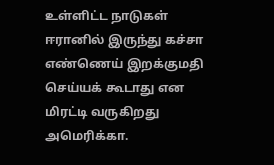உள்ளிட்ட நாடுகள் ஈரானில் இருந்து கச்சா எண்ணெய் இறக்குமதி செய்யக் கூடாது என மிரட்டி வருகிறது அமெரிக்கா.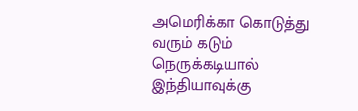அமெரிக்கா கொடுத்து வரும் கடும் நெருக்கடியால் இந்தியாவுக்கு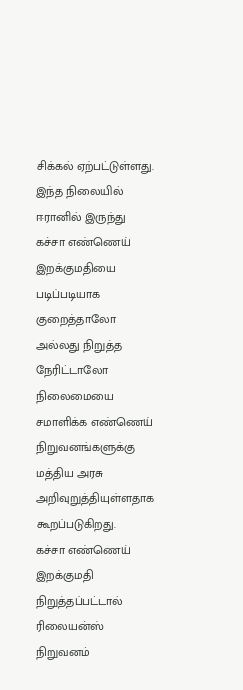சிக்கல் ஏற்பட்டுள்ளது. இந்த நிலையில் ஈரானில் இருந்து கச்சா எண்ணெய் இறக்குமதியை படிப்படியாக குறைத்தாலோ அல்லது நிறுத்த நேரிட்டாலோ நிலைமையை சமாளிக்க எண்ணெய் நிறுவனங்களுக்கு மத்திய அரசு அறிவுறுத்தியுள்ளதாக கூறப்படுகிறது.
கச்சா எண்ணெய் இறக்குமதி நிறுத்தப்பட்டால் ரிலையன்ஸ் நிறுவனம்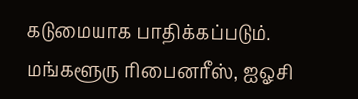கடுமையாக பாதிக்கப்படும். மங்களூரு ரிபைனரீஸ், ஐஓசி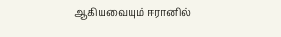ஆகியவையும் ஈரானில்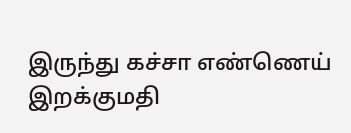இருந்து கச்சா எண்ணெய் இறக்குமதி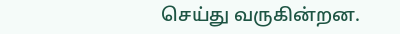செய்து வருகின்றன.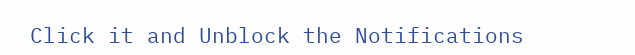Click it and Unblock the Notifications